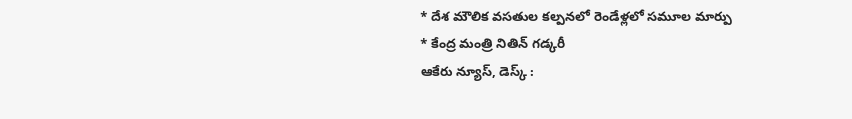* దేశ మౌలిక వసతుల కల్పనలో రెండేళ్లలో సమూల మార్పు
* కేంద్ర మంత్రి నితిన్ గడ్కరీ
ఆకేరు న్యూస్, డెస్క్ :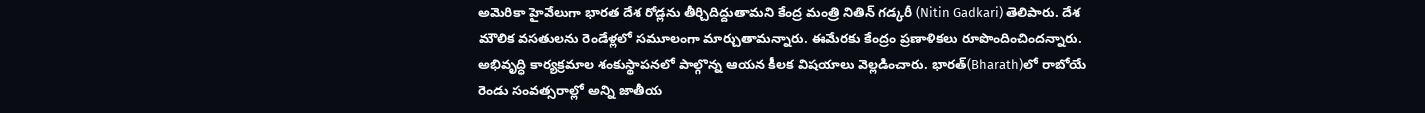అమెరికా హైవేలుగా భారత దేశ రోడ్లను తీర్చిదిద్దుతామని కేంద్ర మంత్రి నితిన్ గడ్కరీ (Nitin Gadkari) తెలిపారు. దేశ మౌలిక వసతులను రెండేళ్లలో సమూలంగా మార్చుతామన్నారు. ఈమేరకు కేంద్రం ప్రణాళికలు రూపొందించిందన్నారు. అభివృద్ధి కార్యక్రమాల శంకుస్థాపనలో పాల్గొన్న ఆయన కీలక విషయాలు వెల్లడించారు. భారత్(Bharath)లో రాబోయే రెండు సంవత్సరాల్లో అన్ని జాతీయ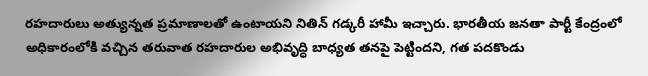రహదారులు అత్యున్నత ప్రమాణాలతో ఉంటాయని నితిన్ గడ్కరీ హామీ ఇచ్చారు. భారతీయ జనతా పార్టీ కేంద్రంలో అధికారంలోకి వచ్చిన తరువాత రహదారుల అభివృద్ధి బాధ్యత తనపై పెట్టిందని, గత పదకొండు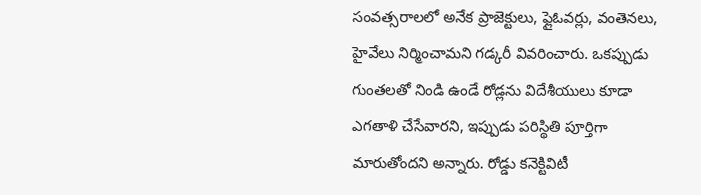సంవత్సరాలలో అనేక ప్రాజెక్టులు, ఫ్లైఓవర్లు, వంతెనలు, హైవేలు నిర్మించామని గడ్కరీ వివరించారు. ఒకప్పుడు గుంతలతో నిండి ఉండే రోడ్లను విదేశీయులు కూడా ఎగతాళి చేసేవారని, ఇప్పుడు పరిస్థితి పూర్తిగా మారుతోందని అన్నారు. రోడ్డు కనెక్టివిటీ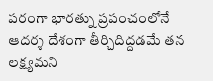పరంగా భారత్ను ప్రపంచంలోనే ఆదర్శ దేశంగా తీర్చిదిద్దడమే తన లక్ష్యమని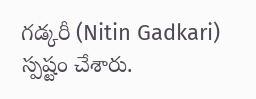గడ్కరీ (Nitin Gadkari) స్పష్టం చేశారు.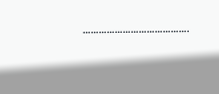………………………………….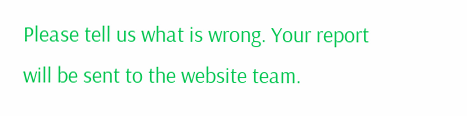Please tell us what is wrong. Your report will be sent to the website team.